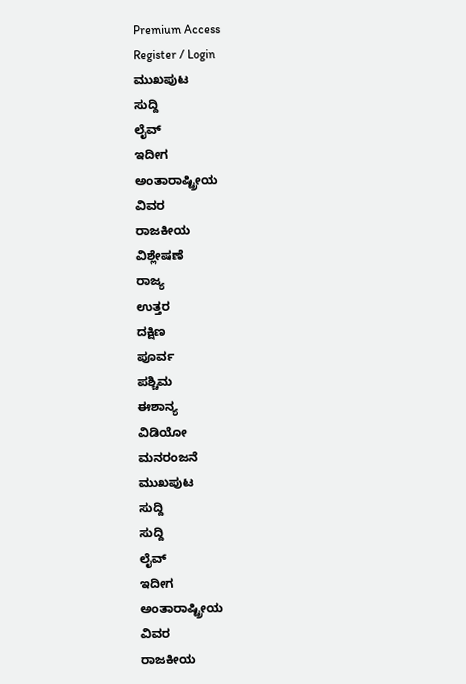Premium Access
Register / Login
ಮುಖಪುಟ
ಸುದ್ದಿ
ಲೈವ್
ಇದೀಗ
ಅಂತಾರಾಷ್ಟ್ರೀಯ
ವಿವರ
ರಾಜಕೀಯ
ವಿಶ್ಲೇಷಣೆ
ರಾಜ್ಯ
ಉತ್ತರ
ದಕ್ಷಿಣ
ಪೂರ್ವ
ಪಶ್ಚಿಮ
ಈಶಾನ್ಯ
ವಿಡಿಯೋ
ಮನರಂಜನೆ
ಮುಖಪುಟ
ಸುದ್ದಿ
ಸುದ್ದಿ
ಲೈವ್
ಇದೀಗ
ಅಂತಾರಾಷ್ಟ್ರೀಯ
ವಿವರ
ರಾಜಕೀಯ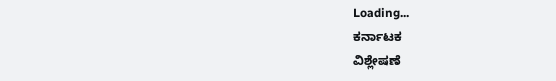Loading...
ಕರ್ನಾಟಕ
ವಿಶ್ಲೇಷಣೆ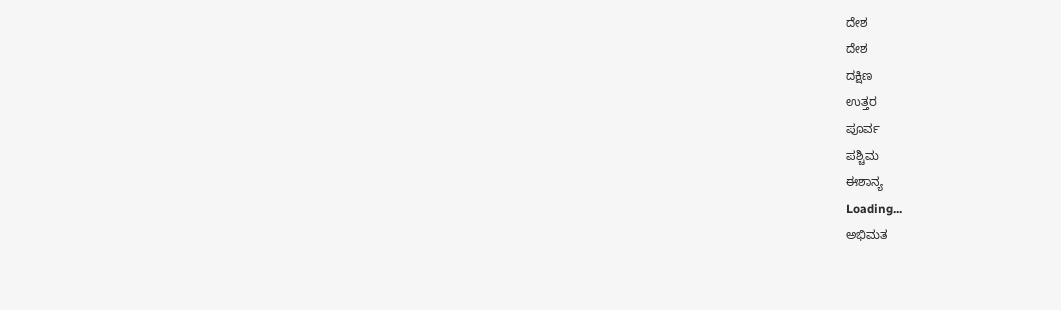ದೇಶ
ದೇಶ
ದಕ್ಷಿಣ
ಉತ್ತರ
ಪೂರ್ವ
ಪಶ್ಚಿಮ
ಈಶಾನ್ಯ
Loading...
ಅಭಿಮತ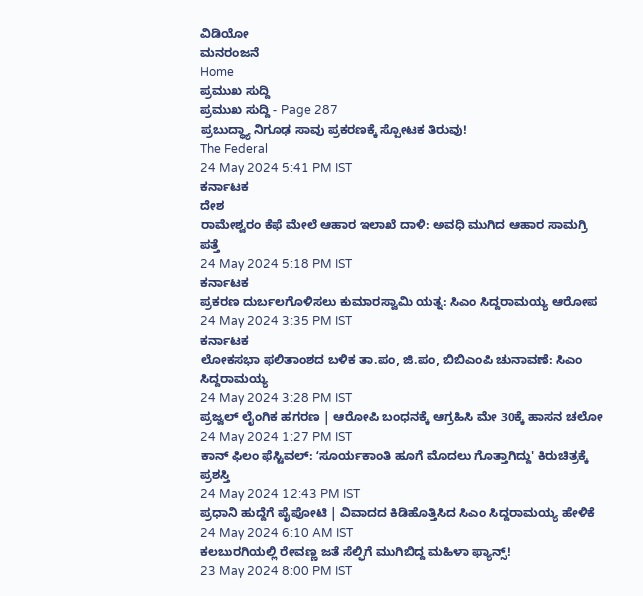ವಿಡಿಯೋ
ಮನರಂಜನೆ
Home
ಪ್ರಮುಖ ಸುದ್ದಿ
ಪ್ರಮುಖ ಸುದ್ದಿ - Page 287
ಪ್ರಬುದ್ಧ್ಯಾ ನಿಗೂಢ ಸಾವು ಪ್ರಕರಣಕ್ಕೆ ಸ್ಪೋಟಕ ತಿರುವು!
The Federal
24 May 2024 5:41 PM IST
ಕರ್ನಾಟಕ
ದೇಶ
ರಾಮೇಶ್ವರಂ ಕೆಫೆ ಮೇಲೆ ಆಹಾರ ಇಲಾಖೆ ದಾಳಿ: ಅವಧಿ ಮುಗಿದ ಆಹಾರ ಸಾಮಗ್ರಿ ಪತ್ತೆ
24 May 2024 5:18 PM IST
ಕರ್ನಾಟಕ
ಪ್ರಕರಣ ದುರ್ಬಲಗೊಳಿಸಲು ಕುಮಾರಸ್ವಾಮಿ ಯತ್ನ: ಸಿಎಂ ಸಿದ್ದರಾಮಯ್ಯ ಆರೋಪ
24 May 2024 3:35 PM IST
ಕರ್ನಾಟಕ
ಲೋಕಸಭಾ ಫಲಿತಾಂಶದ ಬಳಿಕ ತಾ.ಪಂ, ಜಿ.ಪಂ, ಬಿಬಿಎಂಪಿ ಚುನಾವಣೆ: ಸಿಎಂ ಸಿದ್ದರಾಮಯ್ಯ
24 May 2024 3:28 PM IST
ಪ್ರಜ್ವಲ್ ಲೈಂಗಿಕ ಹಗರಣ | ಆರೋಪಿ ಬಂಧನಕ್ಕೆ ಆಗ್ರಹಿಸಿ ಮೇ 30ಕ್ಕೆ ಹಾಸನ ಚಲೋ
24 May 2024 1:27 PM IST
ಕಾನ್ ಫಿಲಂ ಫೆಸ್ಟಿವಲ್: ʻಸೂರ್ಯಕಾಂತಿ ಹೂಗೆ ಮೊದಲು ಗೊತ್ತಾಗಿದ್ದು' ಕಿರುಚಿತ್ರಕ್ಕೆ ಪ್ರಶಸ್ತಿ
24 May 2024 12:43 PM IST
ಪ್ರಧಾನಿ ಹುದ್ದೆಗೆ ಪೈಪೋಟಿ | ವಿವಾದದ ಕಿಡಿಹೊತ್ತಿಸಿದ ಸಿಎಂ ಸಿದ್ದರಾಮಯ್ಯ ಹೇಳಿಕೆ
24 May 2024 6:10 AM IST
ಕಲಬುರಗಿಯಲ್ಲಿ ರೇವಣ್ಣ ಜತೆ ಸೆಲ್ಫಿಗೆ ಮುಗಿಬಿದ್ದ ಮಹಿಳಾ ಫ್ಯಾನ್ಸ್!
23 May 2024 8:00 PM IST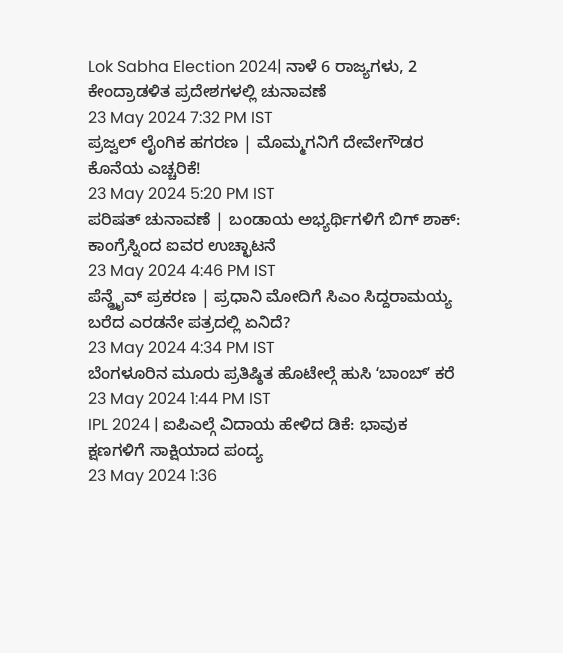Lok Sabha Election 2024| ನಾಳೆ 6 ರಾಜ್ಯಗಳು, 2 ಕೇಂದ್ರಾಡಳಿತ ಪ್ರದೇಶಗಳಲ್ಲಿ ಚುನಾವಣೆ
23 May 2024 7:32 PM IST
ಪ್ರಜ್ವಲ್ ಲೈಂಗಿಕ ಹಗರಣ | ಮೊಮ್ಮಗನಿಗೆ ದೇವೇಗೌಡರ ಕೊನೆಯ ಎಚ್ಚರಿಕೆ!
23 May 2024 5:20 PM IST
ಪರಿಷತ್ ಚುನಾವಣೆ | ಬಂಡಾಯ ಅಭ್ಯರ್ಥಿಗಳಿಗೆ ಬಿಗ್ ಶಾಕ್: ಕಾಂಗ್ರೆಸ್ನಿಂದ ಐವರ ಉಚ್ಛಾಟನೆ
23 May 2024 4:46 PM IST
ಪೆನ್ಡ್ರೈವ್ ಪ್ರಕರಣ | ಪ್ರಧಾನಿ ಮೋದಿಗೆ ಸಿಎಂ ಸಿದ್ದರಾಮಯ್ಯ ಬರೆದ ಎರಡನೇ ಪತ್ರದಲ್ಲಿ ಏನಿದೆ?
23 May 2024 4:34 PM IST
ಬೆಂಗಳೂರಿನ ಮೂರು ಪ್ರತಿಷ್ಠಿತ ಹೊಟೇಲ್ಗೆ ಹುಸಿ ʻಬಾಂಬ್ʼ ಕರೆ
23 May 2024 1:44 PM IST
IPL 2024 | ಐಪಿಎಲ್ಗೆ ವಿದಾಯ ಹೇಳಿದ ಡಿಕೆ: ಭಾವುಕ ಕ್ಷಣಗಳಿಗೆ ಸಾಕ್ಷಿಯಾದ ಪಂದ್ಯ
23 May 2024 1:36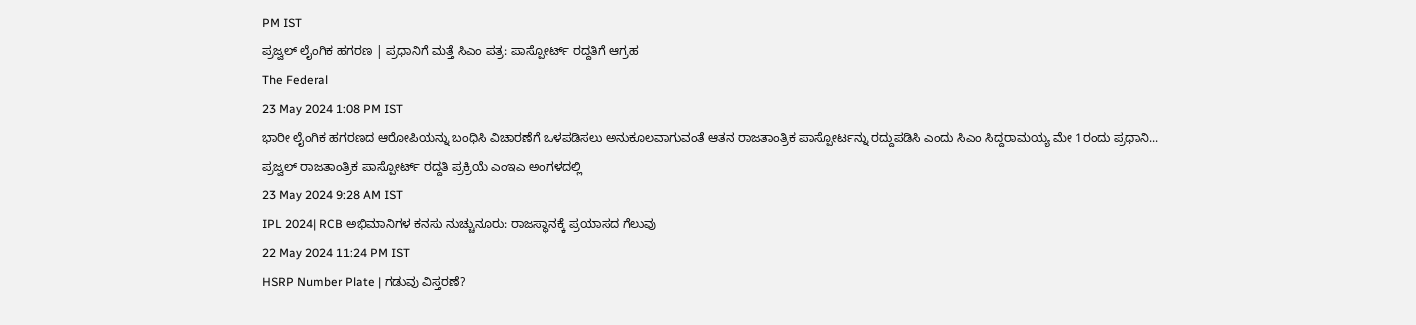PM IST
ಪ್ರಜ್ವಲ್ ಲೈಂಗಿಕ ಹಗರಣ | ಪ್ರಧಾನಿಗೆ ಮತ್ತೆ ಸಿಎಂ ಪತ್ರ: ಪಾಸ್ಪೋರ್ಟ್ ರದ್ದತಿಗೆ ಆಗ್ರಹ
The Federal
23 May 2024 1:08 PM IST
ಭಾರೀ ಲೈಂಗಿಕ ಹಗರಣದ ಆರೋಪಿಯನ್ನು ಬಂಧಿಸಿ ವಿಚಾರಣೆಗೆ ಒಳಪಡಿಸಲು ಅನುಕೂಲವಾಗುವಂತೆ ಆತನ ರಾಜತಾಂತ್ರಿಕ ಪಾಸ್ಪೋರ್ಟನ್ನು ರದ್ದುಪಡಿಸಿ ಎಂದು ಸಿಎಂ ಸಿದ್ದರಾಮಯ್ಯ ಮೇ 1ರಂದು ಪ್ರಧಾನಿ...
ಪ್ರಜ್ವಲ್ ರಾಜತಾಂತ್ರಿಕ ಪಾಸ್ಪೋರ್ಟ್ ರದ್ದತಿ ಪ್ರಕ್ರಿಯೆ ಎಂಇಎ ಅಂಗಳದಲ್ಲಿ
23 May 2024 9:28 AM IST
IPL 2024| RCB ಅಭಿಮಾನಿಗಳ ಕನಸು ನುಚ್ಚುನೂರು: ರಾಜಸ್ಥಾನಕ್ಕೆ ಪ್ರಯಾಸದ ಗೆಲುವು
22 May 2024 11:24 PM IST
HSRP Number Plate | ಗಡುವು ವಿಸ್ತರಣೆ?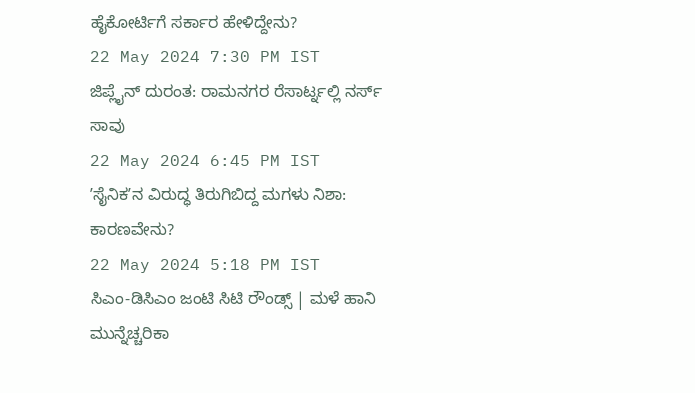ಹೈಕೋರ್ಟಿಗೆ ಸರ್ಕಾರ ಹೇಳಿದ್ದೇನು?
22 May 2024 7:30 PM IST
ಜಿಪ್ಲೈನ್ ದುರಂತ: ರಾಮನಗರ ರೆಸಾರ್ಟ್ನಲ್ಲಿ ನರ್ಸ್ ಸಾವು
22 May 2024 6:45 PM IST
ʼಸೈನಿಕʼನ ವಿರುದ್ಧ ತಿರುಗಿಬಿದ್ದ ಮಗಳು ನಿಶಾ: ಕಾರಣವೇನು?
22 May 2024 5:18 PM IST
ಸಿಎಂ-ಡಿಸಿಎಂ ಜಂಟಿ ಸಿಟಿ ರೌಂಡ್ಸ್ | ಮಳೆ ಹಾನಿ ಮುನ್ನೆಚ್ಚರಿಕಾ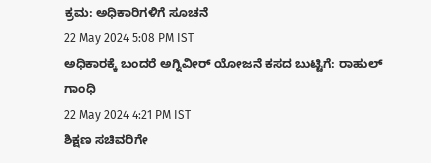ಕ್ರಮ: ಅಧಿಕಾರಿಗಳಿಗೆ ಸೂಚನೆ
22 May 2024 5:08 PM IST
ಅಧಿಕಾರಕ್ಕೆ ಬಂದರೆ ಅಗ್ನಿವೀರ್ ಯೋಜನೆ ಕಸದ ಬುಟ್ಟಿಗೆ: ರಾಹುಲ್ ಗಾಂಧಿ
22 May 2024 4:21 PM IST
ಶಿಕ್ಷಣ ಸಚಿವರಿಗೇ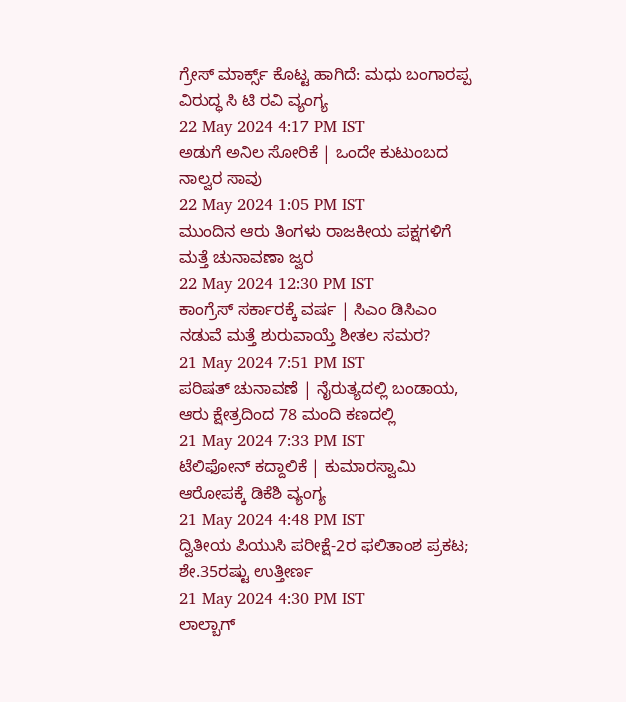ಗ್ರೇಸ್ ಮಾರ್ಕ್ಸ್ ಕೊಟ್ಟ ಹಾಗಿದೆ: ಮಧು ಬಂಗಾರಪ್ಪ ವಿರುದ್ಧ ಸಿ ಟಿ ರವಿ ವ್ಯಂಗ್ಯ
22 May 2024 4:17 PM IST
ಅಡುಗೆ ಅನಿಲ ಸೋರಿಕೆ | ಒಂದೇ ಕುಟುಂಬದ ನಾಲ್ವರ ಸಾವು
22 May 2024 1:05 PM IST
ಮುಂದಿನ ಆರು ತಿಂಗಳು ರಾಜಕೀಯ ಪಕ್ಷಗಳಿಗೆ ಮತ್ತೆ ಚುನಾವಣಾ ಜ್ವರ
22 May 2024 12:30 PM IST
ಕಾಂಗ್ರೆಸ್ ಸರ್ಕಾರಕ್ಕೆ ವರ್ಷ | ಸಿಎಂ ಡಿಸಿಎಂ ನಡುವೆ ಮತ್ತೆ ಶುರುವಾಯ್ತೆ ಶೀತಲ ಸಮರ?
21 May 2024 7:51 PM IST
ಪರಿಷತ್ ಚುನಾವಣೆ | ನೈರುತ್ಯದಲ್ಲಿ ಬಂಡಾಯ, ಆರು ಕ್ಷೇತ್ರದಿಂದ 78 ಮಂದಿ ಕಣದಲ್ಲಿ
21 May 2024 7:33 PM IST
ಟೆಲಿಫೋನ್ ಕದ್ದಾಲಿಕೆ | ಕುಮಾರಸ್ವಾಮಿ ಆರೋಪಕ್ಕೆ ಡಿಕೆಶಿ ವ್ಯಂಗ್ಯ
21 May 2024 4:48 PM IST
ದ್ವಿತೀಯ ಪಿಯುಸಿ ಪರೀಕ್ಷೆ-2ರ ಫಲಿತಾಂಶ ಪ್ರಕಟ; ಶೇ.35ರಷ್ಟು ಉತ್ತೀರ್ಣ
21 May 2024 4:30 PM IST
ಲಾಲ್ಬಾಗ್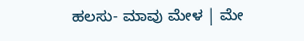ಹಲಸು- ಮಾವು ಮೇಳ | ಮೇ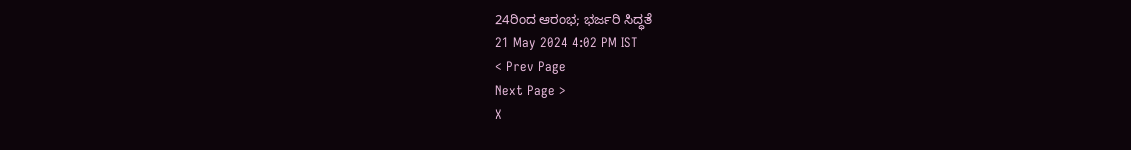24ರಿಂದ ಆರಂಭ; ಭರ್ಜರಿ ಸಿದ್ಧತೆ
21 May 2024 4:02 PM IST
< Prev Page
Next Page >
X